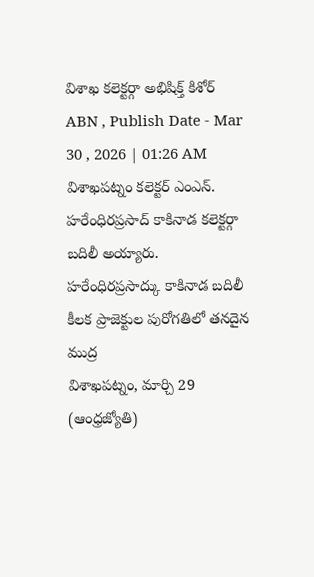విశాఖ కలెక్టర్గా అభిషిక్త్ కిశోర్
ABN , Publish Date - Mar 30 , 2026 | 01:26 AM
విశాఖపట్నం కలెక్టర్ ఎంఎన్. హరేంధిరప్రసాద్ కాకినాడ కలెక్టర్గా బదిలీ అయ్యారు.
హరేంధిరప్రసాద్కు కాకినాడ బదిలీ
కీలక ప్రాజెక్టుల పురోగతిలో తనదైన ముద్ర
విశాఖపట్నం, మార్చి 29 (ఆంధ్రజ్యోతి)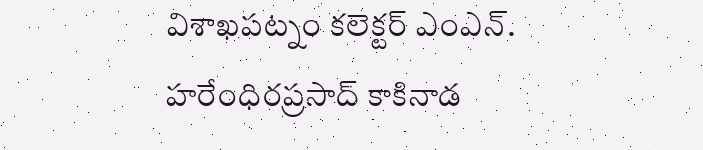విశాఖపట్నం కలెక్టర్ ఎంఎన్. హరేంధిరప్రసాద్ కాకినాడ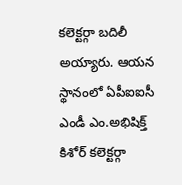కలెక్టర్గా బదిలీ అయ్యారు. ఆయన స్థానంలో ఏపీఐఐసీ ఎండీ ఎం.అభిషిక్త్ కిశోర్ కలెక్టర్గా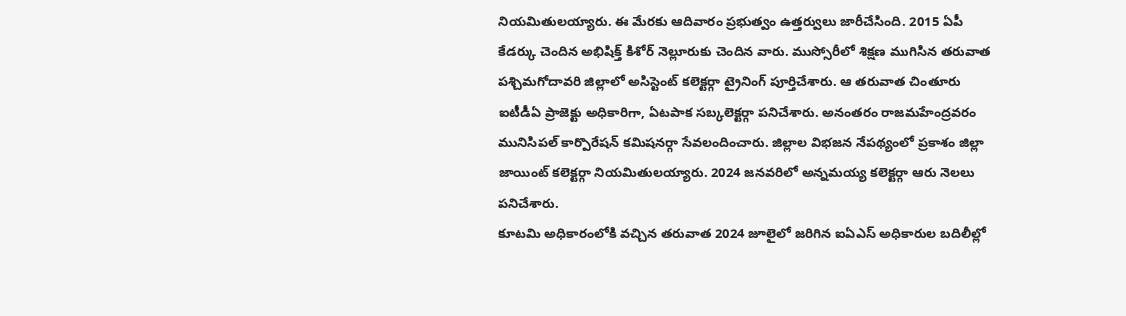నియమితులయ్యారు. ఈ మేరకు ఆదివారం ప్రభుత్వం ఉత్తర్వులు జారీచేసింది. 2015 ఏపీ కేడర్కు చెందిన అభిషిక్త్ కిశోర్ నెల్లూరుకు చెందిన వారు. ముస్సోరీలో శిక్షణ ముగిసిన తరువాత పశ్చిమగోదావరి జిల్లాలో అసిస్టెంట్ కలెక్టర్గా ట్రైనింగ్ పూర్తిచేశారు. ఆ తరువాత చింతూరు ఐటీడీఏ ప్రాజెక్టు అధికారిగా, ఏటపాక సబ్కలెక్టర్గా పనిచేశారు. అనంతరం రాజమహేంద్రవరం మునిసిపల్ కార్పొరేషన్ కమిషనర్గా సేవలందించారు. జిల్లాల విభజన నేపథ్యంలో ప్రకాశం జిల్లా జాయింట్ కలెక్టర్గా నియమితులయ్యారు. 2024 జనవరిలో అన్నమయ్య కలెక్టర్గా ఆరు నెలలు పనిచేశారు.
కూటమి అధికారంలోకి వచ్చిన తరువాత 2024 జూలైలో జరిగిన ఐఏఎస్ అధికారుల బదిలీల్లో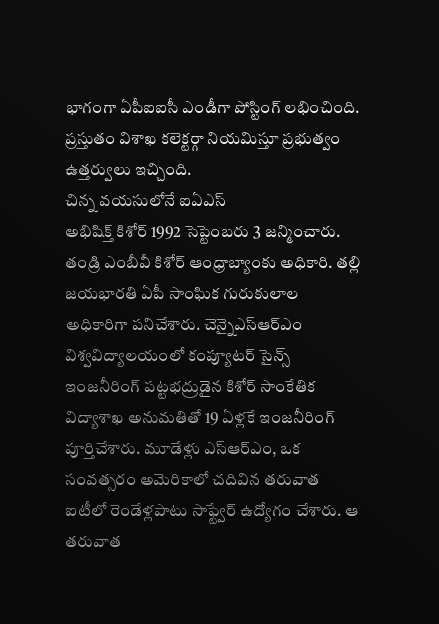భాగంగా ఏపీఐఐసీ ఎండీగా పోస్టింగ్ లభించింది. ప్రస్తుతం విశాఖ కలెక్టర్గా నియమిస్తూ ప్రభుత్వం ఉత్తర్వులు ఇచ్చింది.
చిన్న వయసులోనే ఐఏఎస్
అభిషిక్త్ కిశోర్ 1992 సెప్టెంబరు 3 జన్మించారు. తండ్రి ఎంబీవీ కిశోర్ ఆంధ్రాబ్యాంకు అధికారి. తల్లి జయభారతి ఏపీ సాంఘిక గురుకులాల అధికారిగా పనిచేశారు. చెన్నైఎస్ఆర్ఎం విశ్వవిద్యాలయంలో కంప్యూటర్ సైన్స్ ఇంజనీరింగ్ పట్టభద్రుడైన కిశోర్ సాంకేతిక విద్యాశాఖ అనుమతితో 19 ఏళ్లకే ఇంజనీరింగ్ పూర్తిచేశారు. మూడేళ్లు ఎస్ఆర్ఎం, ఒక సంవత్సరం అమెరికాలో చదివిన తరువాత ఐటీలో రెండేళ్లపాటు సాఫ్ట్వేర్ ఉద్యోగం చేశారు. ఆ తరువాత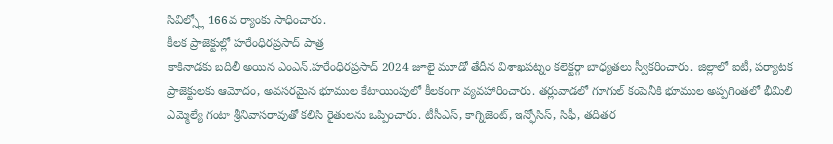సివిల్స్లో 166వ ర్యాంకు సాధించారు.
కీలక ప్రాజెక్టుల్లో హరేంధిరప్రసాద్ పాత్ర
కాకినాడకు బదిలీ అయిన ఎంఎన్.హరేంధిరప్రసాద్ 2024 జూలై మూడో తేదీన విశాఖపట్నం కలెక్టర్గా బాధ్యతలు స్వీకరించారు. జిల్లాలో ఐటీ, పర్యాటక ప్రాజెక్టులకు ఆమోదం, అవసరమైన భూముల కేటాయింపులో కీలకంగా వ్యవహారించారు. తర్లువాడలో గూగుల్ కంపెనీకి భూముల అప్పగింతలో భీమిలి ఎమ్మెల్యే గంటా శ్రీనివాసరావుతో కలిసి రైతులను ఒప్పించారు. టీసీఎస్, కాగ్నిజెంట్, ఇన్ఫోసిస్, సిఫీ, తదితర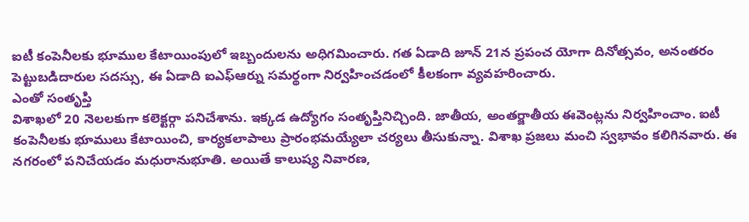ఐటీ కంపెనీలకు భూముల కేటాయింపులో ఇబ్బందులను అధిగమించారు. గత ఏడాది జూన్ 21న ప్రపంచ యోగా దినోత్సవం, అనంతరం పెట్టుబడిదారుల సదస్సు, ఈ ఏడాది ఐఎఫ్ఆర్ను సమర్థంగా నిర్వహించడంలో కీలకంగా వ్యవహరించారు.
ఎంతో సంతృప్తి
విశాఖలో 20 నెలలకుగా కలెక్టర్గా పనిచేశాను. ఇక్కడ ఉద్యోగం సంతృప్తినిచ్చింది. జాతీయ, అంతర్జాతీయ ఈవెంట్లను నిర్వహించాం. ఐటీ కంపెనీలకు భూములు కేటాయించి, కార్యకలాపాలు ప్రారంభమయ్యేలా చర్యలు తీసుకున్నా. విశాఖ ప్రజలు మంచి స్వభావం కలిగినవారు. ఈ నగరంలో పనిచేయడం మధురానుభూతి. అయితే కాలుష్య నివారణ,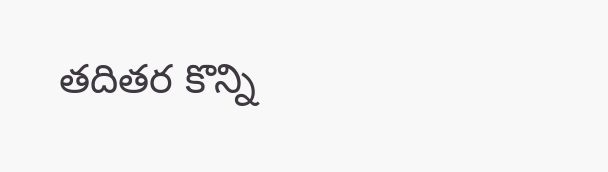తదితర కొన్ని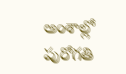అంశాల్లో పురోగతి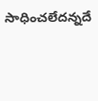సాధించలేదన్నదే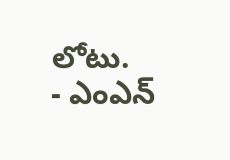లోటు.
- ఎంఎన్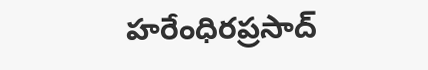హరేంధిరప్రసాద్